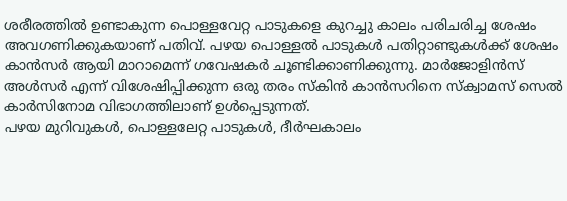ശരീരത്തിൽ ഉണ്ടാകുന്ന പൊള്ളവേറ്റ പാടുകളെ കുറച്ചു കാലം പരിചരിച്ച ശേഷം അവഗണിക്കുകയാണ് പതിവ്. പഴയ പൊള്ളൽ പാടുകൾ പതിറ്റാണ്ടുകൾക്ക് ശേഷം കാൻസർ ആയി മാറാമെന്ന് ഗവേഷകർ ചൂണ്ടിക്കാണിക്കുന്നു. മാർജോളിൻസ് അൾസർ എന്ന് വിശേഷിപ്പിക്കുന്ന ഒരു തരം സ്കിൻ കാൻസറിനെ സ്ക്വാമസ് സെൽ കാർസിനോമ വിഭാഗത്തിലാണ് ഉൾപ്പെടുന്നത്.
പഴയ മുറിവുകൾ, പൊള്ളലേറ്റ പാടുകൾ, ദീർഘകാലം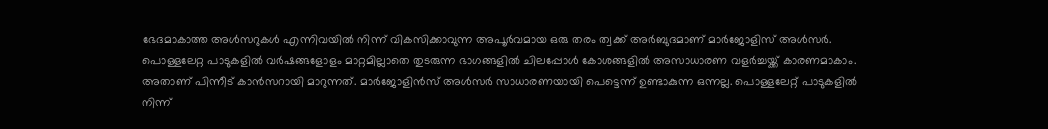ഭേദമാകാത്ത അൾസറുകൾ എന്നിവയിൽ നിന്ന് വികസിക്കാവുന്ന അപൂർവമായ ഒരു തരം ത്വക്ക് അർബുദമാണ് മാർജോളിസ് അൾസർ. പൊള്ളലേറ്റ പാടുകളിൽ വർഷങ്ങളോളം മാറ്റമില്ലാതെ തുടരുന്ന ഭാഗങ്ങളിൽ ചിലപ്പോൾ കോശങ്ങളിൽ അസാധാരണ വളർച്ചയ്ക്ക് കാരണമാകാം.
അതാണ് പിന്നീട് കാൻസറായി മാറുന്നത്. മാർജോളിൻസ് അൾസർ സാധാരണയായി പെട്ടെന്ന് ഉണ്ടാകുന്ന ഒന്നല്ല. പൊള്ളലേറ്റ് പാടുകളിൽ നിന്ന്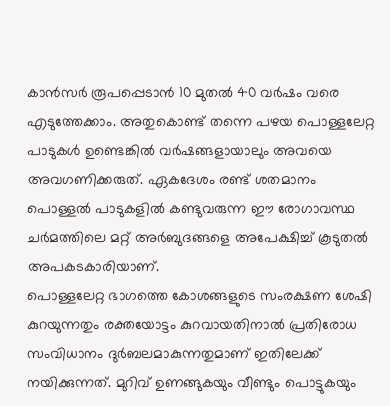കാൻസർ രൂപപ്പെടാൻ 10 മുതൽ 40 വർഷം വരെ എടുത്തേക്കാം. അതുകൊണ്ട് തന്നെ പഴയ പൊള്ളലേറ്റ പാടുകൾ ഉണ്ടെങ്കിൽ വർഷങ്ങളായാലും അവയെ അവഗണിക്കരുത്. ഏകദേശം രണ്ട് ശതമാനം പൊള്ളൽ പാടുകളിൽ കണ്ടുവരുന്ന ഈ രോഗാവസ്ഥ ചർമത്തിലെ മറ്റ് അർബുദങ്ങളെ അപേക്ഷിച്ച് കൂടുതൽ അപകടകാരിയാണ്.
പൊള്ളലേറ്റ ഭാഗത്തെ കോശങ്ങളുടെ സംരക്ഷണ ശേഷി കുറയുന്നതും രക്തയോട്ടം കുറവായതിനാൽ പ്രതിരോധ സംവിധാനം ദുർബലമാകുന്നതുമാണ് ഇതിലേക്ക് നയിക്കുന്നത്. മുറിവ് ഉണങ്ങുകയും വീണ്ടും പൊട്ടുകയും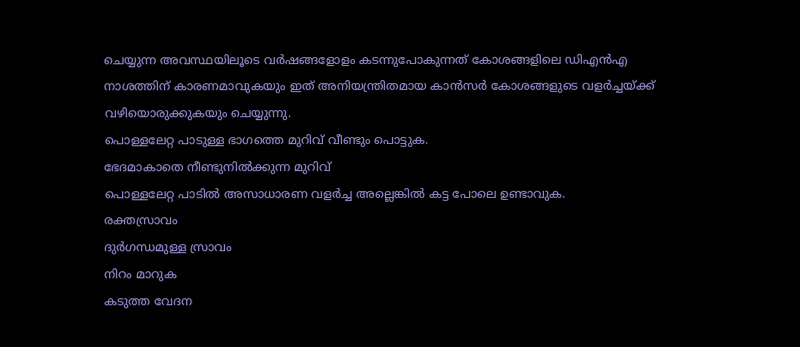ചെയ്യുന്ന അവസ്ഥയിലൂടെ വർഷങ്ങളോളം കടന്നുപോകുന്നത് കോശങ്ങളിലെ ഡിഎൻഎ നാശത്തിന് കാരണമാവുകയും ഇത് അനിയന്ത്രിതമായ കാൻസർ കോശങ്ങളുടെ വളർച്ചയ്ക്ക് വഴിയൊരുക്കുകയും ചെയ്യുന്നു.
പൊള്ളലേറ്റ പാടുള്ള ഭാഗത്തെ മുറിവ് വീണ്ടും പൊട്ടുക.
ഭേദമാകാതെ നീണ്ടുനിൽക്കുന്ന മുറിവ്
പൊള്ളലേറ്റ പാടിൽ അസാധാരണ വളർച്ച അല്ലെങ്കിൽ കട്ട പോലെ ഉണ്ടാവുക.
രക്തസ്രാവം
ദുർഗന്ധമുള്ള സ്രാവം
നിറം മാറുക
കടുത്ത വേദന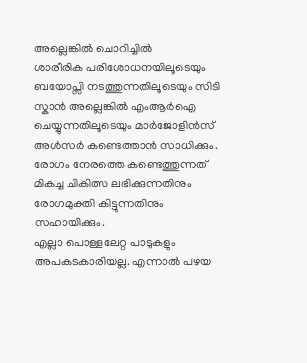അല്ലെങ്കിൽ ചൊറിച്ചിൽ
ശാരീരിക പരിശോധനയിലൂടെയും ബയോപ്സി നടത്തുന്നതിലൂടെയും സിടി സ്കാൻ അല്ലെങ്കിൽ എംആർഐ ചെയ്യുന്നതിലൂടെയും മാർജോളിൻസ് അൾസർ കണ്ടെത്താൻ സാധിക്കും. രോഗം നേരത്തെ കണ്ടെത്തുന്നത് മികച്ച ചികിത്സ ലഭിക്കുന്നതിനും രോഗമുക്തി കിട്ടുന്നതിനും സഹായിക്കും.
എല്ലാ പൊള്ളലേറ്റ പാടുകളും അപകടകാരിയല്ല. എന്നാൽ പഴയ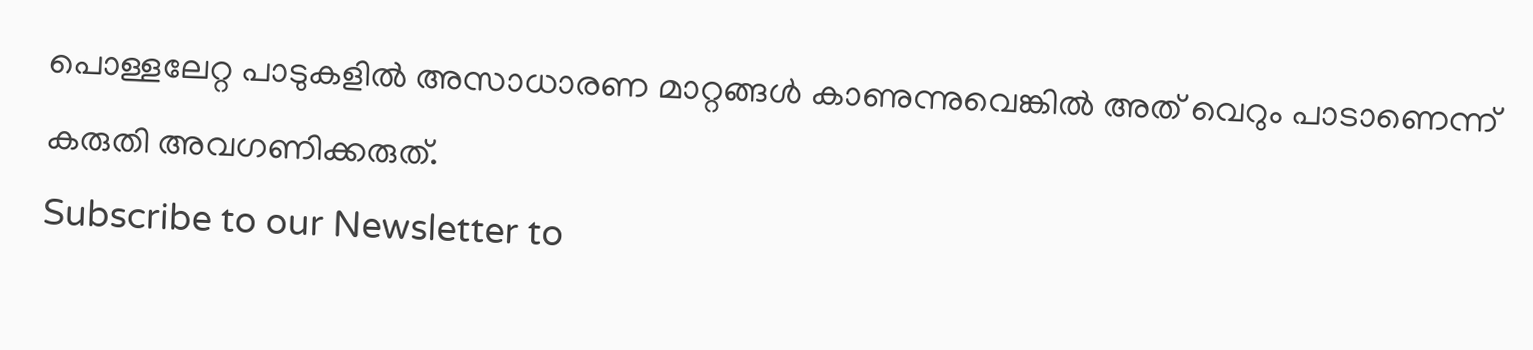പൊള്ളലേറ്റ പാടുകളിൽ അസാധാരണ മാറ്റങ്ങൾ കാണുന്നുവെങ്കിൽ അത് വെറും പാടാണെന്ന് കരുതി അവഗണിക്കരുത്.
Subscribe to our Newsletter to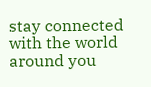stay connected with the world around you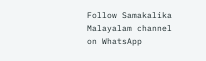Follow Samakalika Malayalam channel on WhatsApp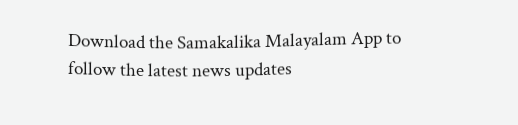Download the Samakalika Malayalam App to follow the latest news updates